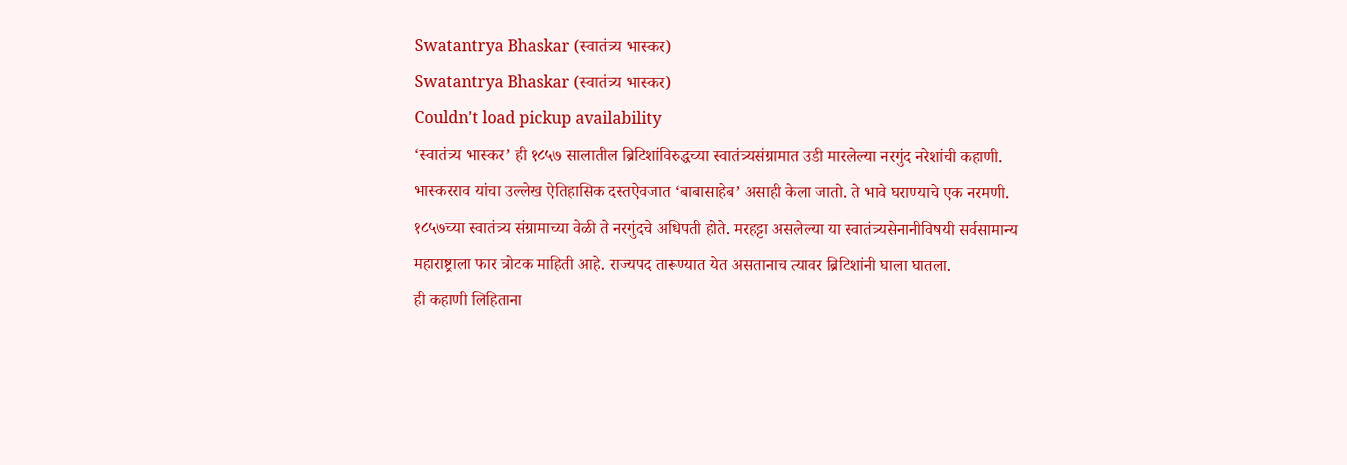Swatantrya Bhaskar (स्वातंत्र्य भास्कर)
Swatantrya Bhaskar (स्वातंत्र्य भास्कर)
Couldn't load pickup availability
‘स्वातंत्र्य भास्कर’ ही १८५७ सालातील ब्रिटिशांविरुद्धच्या स्वातंत्र्यसंग्रामात उडी मारलेल्या नरगुंद नरेशांची कहाणी. भास्करराव यांचा उल्लेख ऐतिहासिक दस्तऐवजात ‘बाबासाहेब’ असाही केला जातो. ते भावे घराण्याचे एक नरमणी. १८५७च्या स्वातंत्र्य संग्रामाच्या वेळी ते नरगुंदचे अधिपती होते. मरहट्टा असलेल्या या स्वातंत्र्यसेनानीविषयी सर्वसामान्य महाराष्ट्राला फार त्रोटक माहिती आहे. राज्यपद तारूण्यात येत असतानाच त्यावर ब्रिटिशांनी घाला घातला.
ही कहाणी लिहिताना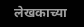लेखकाच्या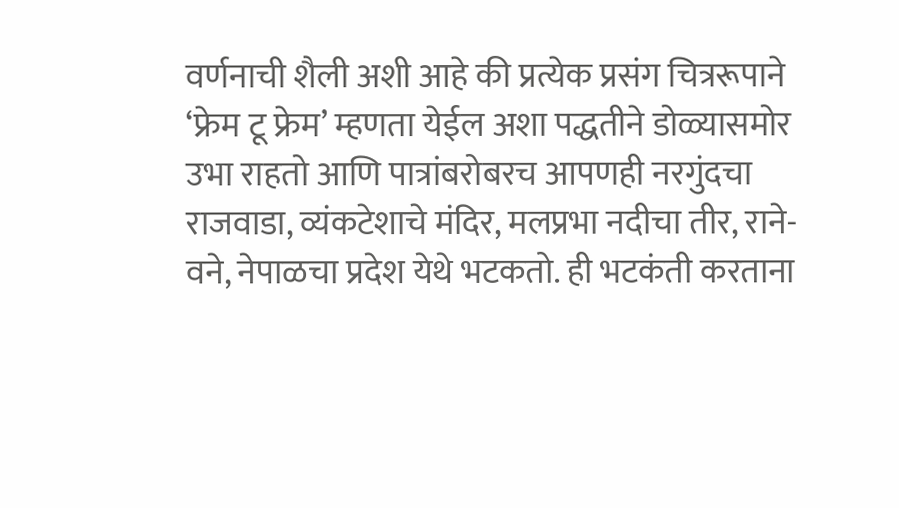वर्णनाची शैली अशी आहे की प्रत्येक प्रसंग चित्ररूपाने ‘फ्रेम टू फ्रेम’ म्हणता येईल अशा पद्धतीने डोळ्यासमोर उभा राहतो आणि पात्रांबरोबरच आपणही नरगुंदचा राजवाडा, व्यंकटेशाचे मंदिर, मलप्रभा नदीचा तीर, राने-वने, नेपाळचा प्रदेश येथे भटकतो. ही भटकंती करताना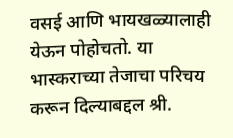वसई आणि भायखळ्यालाही येऊन पोहोचतो. या भास्कराच्या तेजाचा परिचय करून दिल्याबद्दल श्री.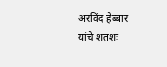अरविंद हेब्बार यांचे शतशः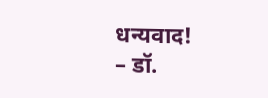धन्यवाद!
– डॉ.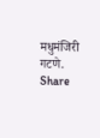मधुमंजिरी गटणे.
Share